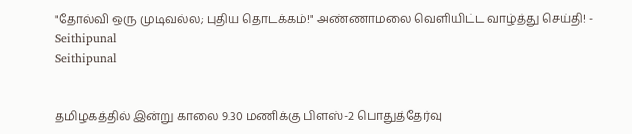"தோல்வி ஒரு முடிவல்ல; புதிய தொடக்கம்!" அண்ணாமலை வெளியிட்ட வாழ்த்து செய்தி! - Seithipunal
Seithipunal


தமிழகத்தில் இன்று காலை 9.30 மணிக்கு பிளஸ்-2 பொதுத்தேர்வு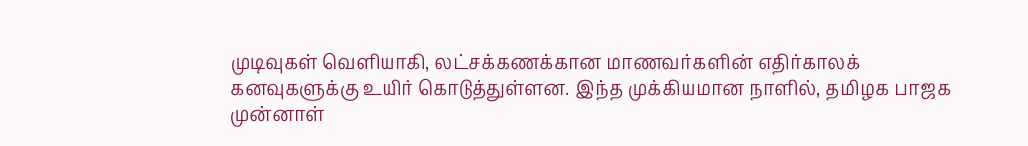முடிவுகள் வெளியாகி, லட்சக்கணக்கான மாணவர்களின் எதிர்காலக் கனவுகளுக்கு உயிர் கொடுத்துள்ளன. இந்த முக்கியமான நாளில், தமிழக பாஜக முன்னாள்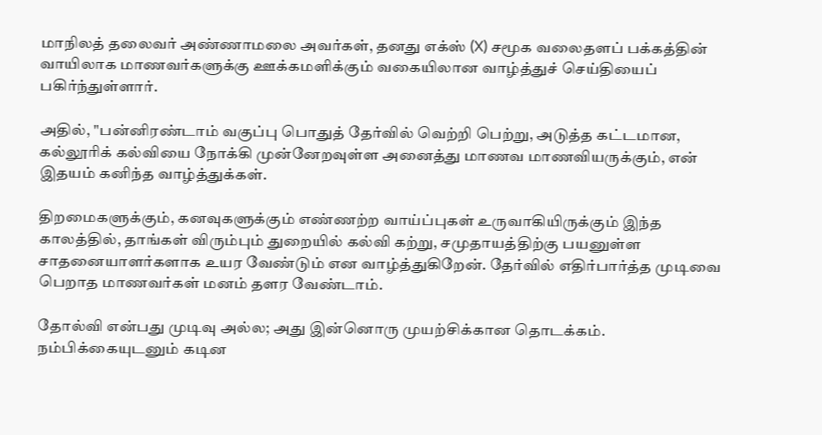மாநிலத் தலைவர் அண்ணாமலை அவர்கள், தனது எக்ஸ் (X) சமூக வலைதளப் பக்கத்தின் வாயிலாக மாணவர்களுக்கு ஊக்கமளிக்கும் வகையிலான வாழ்த்துச் செய்தியைப் பகிர்ந்துள்ளார்.

அதில், "பன்னிரண்டாம் வகுப்பு பொதுத் தேர்வில் வெற்றி பெற்று, அடுத்த கட்டமான, கல்லூரிக் கல்வியை நோக்கி முன்னேறவுள்ள அனைத்து மாணவ மாணவியருக்கும், என் இதயம் கனிந்த வாழ்த்துக்கள்.

திறமைகளுக்கும், கனவுகளுக்கும் எண்ணற்ற வாய்ப்புகள் உருவாகியிருக்கும் இந்த காலத்தில், தாங்கள் விரும்பும் துறையில் கல்வி கற்று, சமுதாயத்திற்கு பயனுள்ள சாதனையாளர்களாக உயர வேண்டும் என வாழ்த்துகிறேன். தேர்வில் எதிர்பார்த்த முடிவை பெறாத மாணவர்கள் மனம் தளர வேண்டாம்.

தோல்வி என்பது முடிவு அல்ல; அது இன்னொரு முயற்சிக்கான தொடக்கம். நம்பிக்கையுடனும் கடின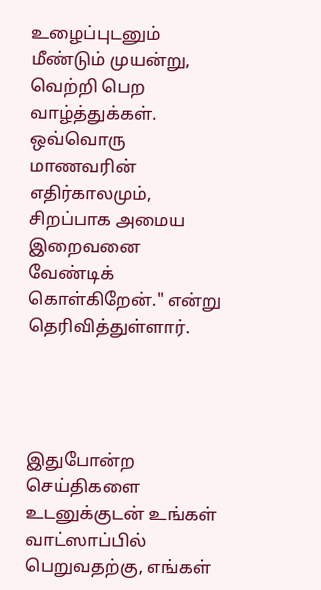உழைப்புடனும் மீண்டும் முயன்று, வெற்றி பெற வாழ்த்துக்கள். ஒவ்வொரு மாணவரின் எதிர்காலமும், சிறப்பாக அமைய இறைவனை வேண்டிக் கொள்கிறேன்." என்று தெரிவித்துள்ளார்.




இதுபோன்ற செய்திகளை உடனுக்குடன் உங்கள் வாட்ஸாப்பில் பெறுவதற்கு, எங்கள்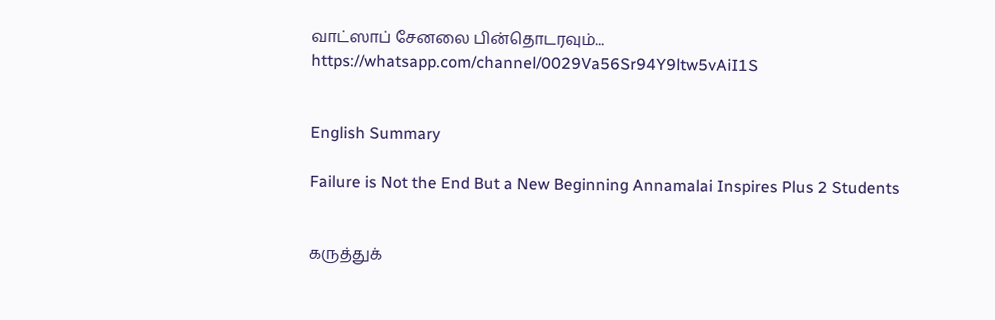வாட்ஸாப் சேனலை பின்தொடரவும்... https://whatsapp.com/channel/0029Va56Sr94Y9ltw5vAiI1S


English Summary

Failure is Not the End But a New Beginning Annamalai Inspires Plus 2 Students


கருத்துக்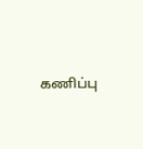கணிப்பு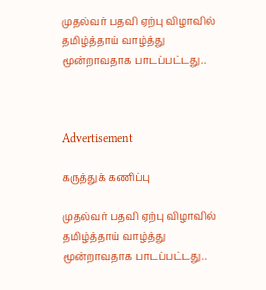முதல்வர் பதவி ஏற்பு விழாவில் தமிழ்த்தாய் வாழ்த்து மூன்றாவதாக பாடப்பட்டது..



Advertisement

கருத்துக் கணிப்பு

முதல்வர் பதவி ஏற்பு விழாவில் தமிழ்த்தாய் வாழ்த்து மூன்றாவதாக பாடப்பட்டது..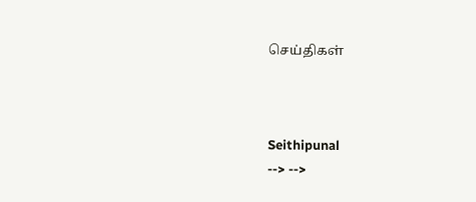செய்திகள்



Seithipunal
--> -->